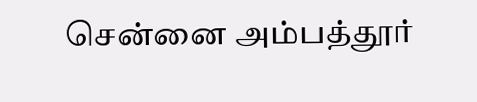சென்னை அம்பத்தூர்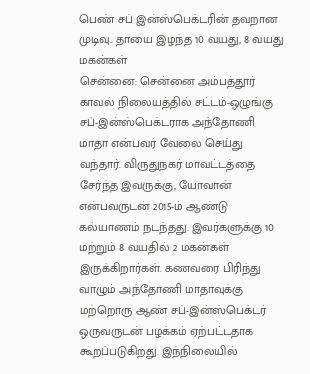பெண் சப் இன்ஸ்பெக்டரின் தவறான முடிவு.. தாயை இழந்த 10 வயது, 8 வயது மகன்கள்
சென்னை: சென்னை அம்பத்தூர் காவல் நிலையத்தில் சட்டம்-ஒழுங்கு சப்-இன்ஸ்பெக்டராக அந்தோணி மாதா என்பவர் வேலை செய்து வந்தார். விருதுநகர் மாவட்டத்தை சேர்ந்த இவருக்கு, யோவான் என்பவருடன் 2015-ம் ஆண்டு கல்யாணம் நடந்தது. இவர்களுக்கு 10 மற்றும் 8 வயதில் 2 மகன்கள் இருக்கிறார்கள். கணவரை பிரிந்து வாழும் அந்தோணி மாதாவுக்கு மற்றொரு ஆண் சப்-இன்ஸ்பெக்டர் ஒருவருடன் பழக்கம் ஏற்பட்டதாக கூறப்படுகிறது. இந்நிலையில்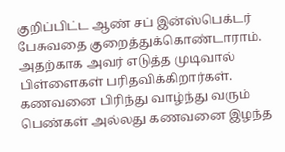குறிப்பிட்ட ஆண் சப் இன்ஸ்பெக்டர் பேசுவதை குறைத்துக்கொண்டாராம். அதற்காக அவர் எடுத்த முடிவால் பிள்ளைகள் பரிதவிக்கிறார்கள்.
கணவனை பிரிந்து வாழ்ந்து வரும் பெண்கள் அல்லது கணவனை இழந்த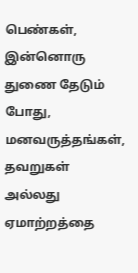பெண்கள், இன்னொரு துணை தேடும் போது, மனவருத்தங்கள், தவறுகள் அல்லது ஏமாற்றத்தை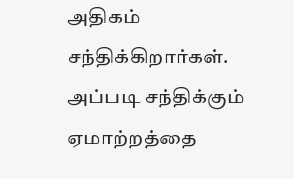அதிகம் சந்திக்கிறார்கள். அப்படி சந்திக்கும் ஏமாற்றத்தை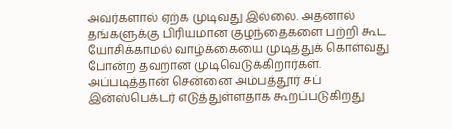அவர்களால் ஏற்க முடிவது இல்லை. அதனால் தங்களுக்கு பிரியமான குழந்தைகளை பற்றி கூட யோசிக்காமல் வாழ்க்கையை முடித்துக் கொள்வது போன்ற தவறான முடிவெடுக்கிறார்கள். அப்படித்தான் சென்னை அம்பத்தூர் சப் இன்ஸ்பெக்டர் எடுத்துள்ளதாக கூறப்படுகிறது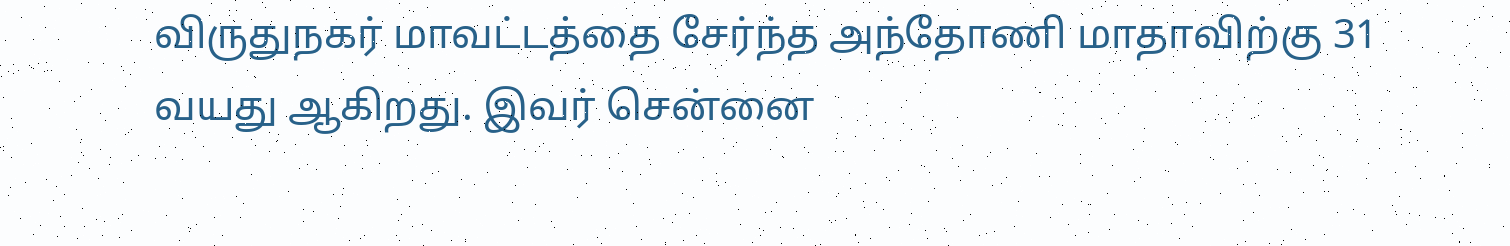விருதுநகர் மாவட்டத்தை சேர்ந்த அந்தோணி மாதாவிற்கு 31 வயது ஆகிறது. இவர் சென்னை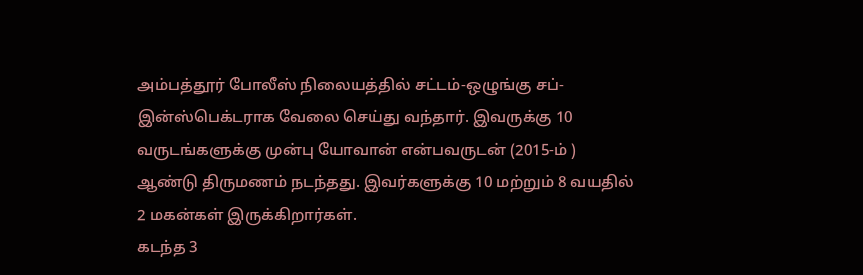அம்பத்தூர் போலீஸ் நிலையத்தில் சட்டம்-ஒழுங்கு சப்-இன்ஸ்பெக்டராக வேலை செய்து வந்தார். இவருக்கு 10 வருடங்களுக்கு முன்பு யோவான் என்பவருடன் (2015-ம் ) ஆண்டு திருமணம் நடந்தது. இவர்களுக்கு 10 மற்றும் 8 வயதில் 2 மகன்கள் இருக்கிறார்கள்.
கடந்த 3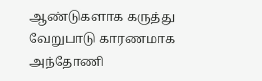ஆண்டுகளாக கருத்து வேறுபாடு காரணமாக அந்தோணி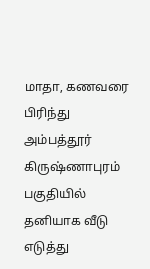மாதா, கணவரை பிரிந்து அம்பத்தூர் கிருஷ்ணாபுரம் பகுதியில் தனியாக வீடு எடுத்து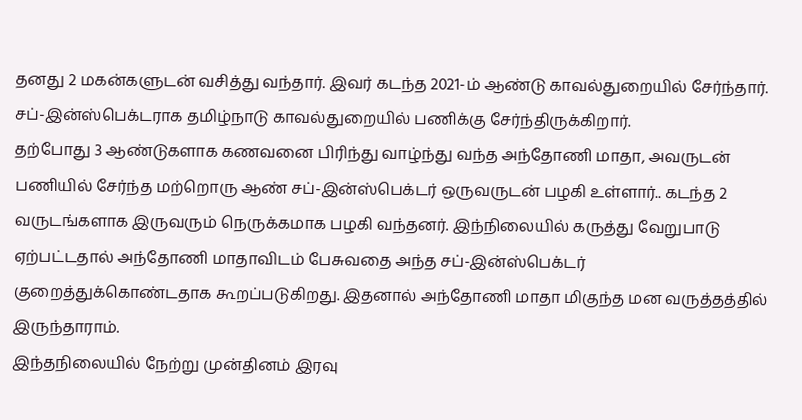தனது 2 மகன்களுடன் வசித்து வந்தார். இவர் கடந்த 2021-ம் ஆண்டு காவல்துறையில் சேர்ந்தார். சப்-இன்ஸ்பெக்டராக தமிழ்நாடு காவல்துறையில் பணிக்கு சேர்ந்திருக்கிறார்.
தற்போது 3 ஆண்டுகளாக கணவனை பிரிந்து வாழ்ந்து வந்த அந்தோணி மாதா, அவருடன் பணியில் சேர்ந்த மற்றொரு ஆண் சப்-இன்ஸ்பெக்டர் ஒருவருடன் பழகி உள்ளார்.. கடந்த 2 வருடங்களாக இருவரும் நெருக்கமாக பழகி வந்தனர். இந்நிலையில் கருத்து வேறுபாடு ஏற்பட்டதால் அந்தோணி மாதாவிடம் பேசுவதை அந்த சப்-இன்ஸ்பெக்டர் குறைத்துக்கொண்டதாக கூறப்படுகிறது. இதனால் அந்தோணி மாதா மிகுந்த மன வருத்தத்தில் இருந்தாராம்.
இந்தநிலையில் நேற்று முன்தினம் இரவு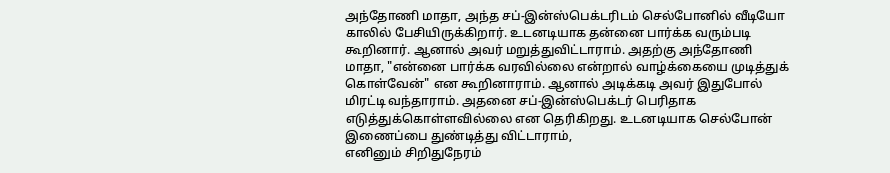அந்தோணி மாதா, அந்த சப்-இன்ஸ்பெக்டரிடம் செல்போனில் வீடியோ காலில் பேசியிருக்கிறார். உடனடியாக தன்னை பார்க்க வரும்படி கூறினார். ஆனால் அவர் மறுத்துவிட்டாராம். அதற்கு அந்தோணி மாதா, "என்னை பார்க்க வரவில்லை என்றால் வாழ்க்கையை முடித்துக் கொள்வேன்" என கூறினாராம். ஆனால் அடிக்கடி அவர் இதுபோல் மிரட்டி வந்தாராம். அதனை சப்-இன்ஸ்பெக்டர் பெரிதாக எடுத்துக்கொள்ளவில்லை என தெரிகிறது. உடனடியாக செல்போன் இணைப்பை துண்டித்து விட்டாராம்,
எனினும் சிறிதுநேரம்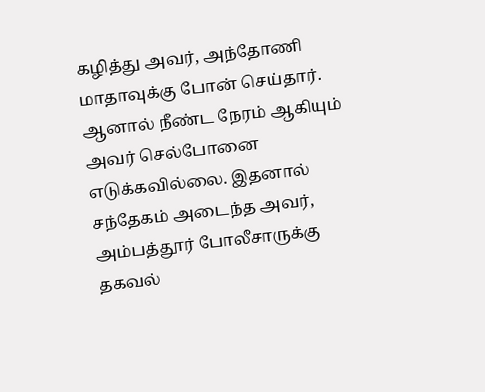கழித்து அவர், அந்தோணி மாதாவுக்கு போன் செய்தார். ஆனால் நீண்ட நேரம் ஆகியும் அவர் செல்போனை எடுக்கவில்லை. இதனால் சந்தேகம் அடைந்த அவர், அம்பத்தூர் போலீசாருக்கு தகவல்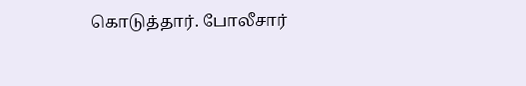கொடுத்தார். போலீசார்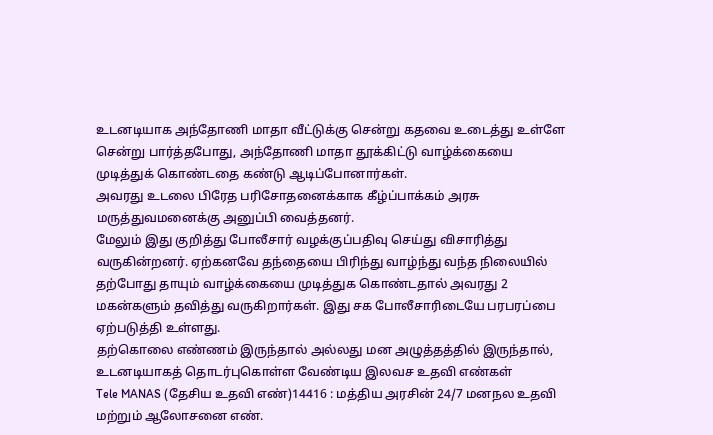உடனடியாக அந்தோணி மாதா வீட்டுக்கு சென்று கதவை உடைத்து உள்ளே சென்று பார்த்தபோது, அந்தோணி மாதா தூக்கிட்டு வாழ்க்கையை முடித்துக் கொண்டதை கண்டு ஆடிப்போனார்கள்.
அவரது உடலை பிரேத பரிசோதனைக்காக கீழ்ப்பாக்கம் அரசு மருத்துவமனைக்கு அனுப்பி வைத்தனர்.
மேலும் இது குறித்து போலீசார் வழக்குப்பதிவு செய்து விசாரித்து வருகின்றனர். ஏற்கனவே தந்தையை பிரிந்து வாழ்ந்து வந்த நிலையில் தற்போது தாயும் வாழ்க்கையை முடித்துக கொண்டதால் அவரது 2 மகன்களும் தவித்து வருகிறார்கள். இது சக போலீசாரிடையே பரபரப்பை ஏற்படுத்தி உள்ளது.
தற்கொலை எண்ணம் இருந்தால் அல்லது மன அழுத்தத்தில் இருந்தால், உடனடியாகத் தொடர்புகொள்ள வேண்டிய இலவச உதவி எண்கள்
Tele MANAS (தேசிய உதவி எண்)14416 : மத்திய அரசின் 24/7 மனநல உதவி மற்றும் ஆலோசனை எண்.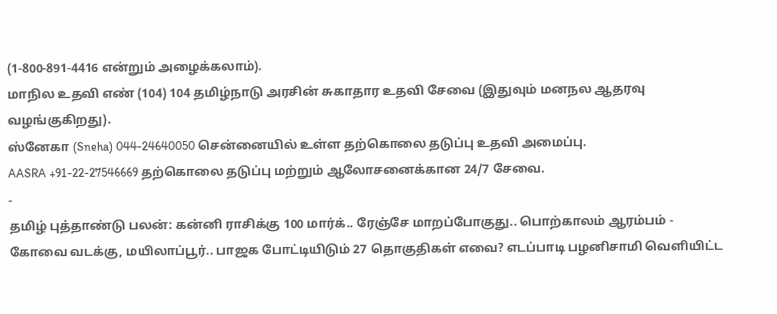(1-800-891-4416 என்றும் அழைக்கலாம்).
மாநில உதவி எண் (104) 104 தமிழ்நாடு அரசின் சுகாதார உதவி சேவை (இதுவும் மனநல ஆதரவு வழங்குகிறது).
ஸ்னேகா (Sneha) 044-24640050 சென்னையில் உள்ள தற்கொலை தடுப்பு உதவி அமைப்பு.
AASRA +91-22-27546669 தற்கொலை தடுப்பு மற்றும் ஆலோசனைக்கான 24/7 சேவை.
-
தமிழ் புத்தாண்டு பலன்: கன்னி ராசிக்கு 100 மார்க்.. ரேஞ்சே மாறப்போகுது.. பொற்காலம் ஆரம்பம் -
கோவை வடக்கு, மயிலாப்பூர்.. பாஜக போட்டியிடும் 27 தொகுதிகள் எவை? எடப்பாடி பழனிசாமி வெளியிட்ட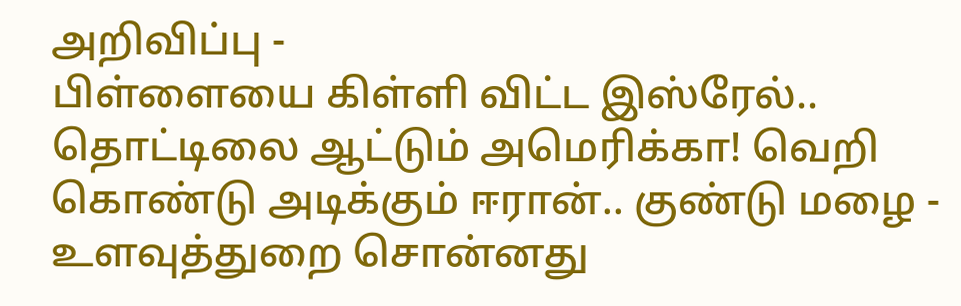அறிவிப்பு -
பிள்ளையை கிள்ளி விட்ட இஸ்ரேல்.. தொட்டிலை ஆட்டும் அமெரிக்கா! வெறி கொண்டு அடிக்கும் ஈரான்.. குண்டு மழை -
உளவுத்துறை சொன்னது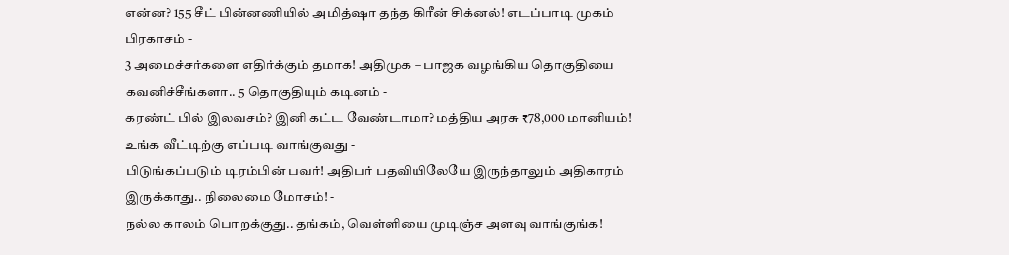என்ன? 155 சீட் பின்னணியில் அமித்ஷா தந்த கிரீன் சிக்னல்! எடப்பாடி முகம் பிரகாசம் -
3 அமைச்சர்களை எதிர்க்கும் தமாக! அதிமுக – பாஜக வழங்கிய தொகுதியை கவனிச்சீங்களா.. 5 தொகுதியும் கடினம் -
கரண்ட் பில் இலவசம்? இனி கட்ட வேண்டாமா? மத்திய அரசு ₹78,000 மானியம்! உங்க வீட்டிற்கு எப்படி வாங்குவது -
பிடுங்கப்படும் டிரம்பின் பவர்! அதிபர் பதவியிலேயே இருந்தாலும் அதிகாரம் இருக்காது.. நிலைமை மோசம்! -
நல்ல காலம் பொறக்குது.. தங்கம், வெள்ளியை முடிஞ்ச அளவு வாங்குங்க!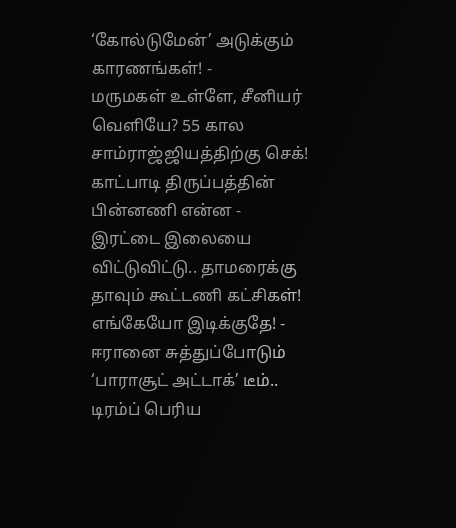‘கோல்டுமேன்’ அடுக்கும் காரணங்கள்! -
மருமகள் உள்ளே, சீனியர் வெளியே? 55 கால சாம்ராஜ்ஜியத்திற்கு செக்! காட்பாடி திருப்பத்தின் பின்னணி என்ன -
இரட்டை இலையை விட்டுவிட்டு.. தாமரைக்கு தாவும் கூட்டணி கட்சிகள்! எங்கேயோ இடிக்குதே! -
ஈரானை சுத்துப்போடும் ‘பாராசூட் அட்டாக்’ டீம்.. டிரம்ப் பெரிய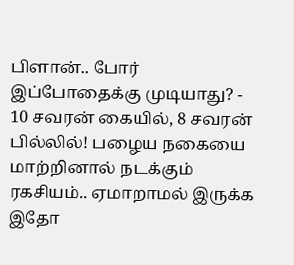பிளான்.. போர் இப்போதைக்கு முடியாது? -
10 சவரன் கையில், 8 சவரன் பில்லில்! பழைய நகையை மாற்றினால் நடக்கும் ரகசியம்.. ஏமாறாமல் இருக்க இதோ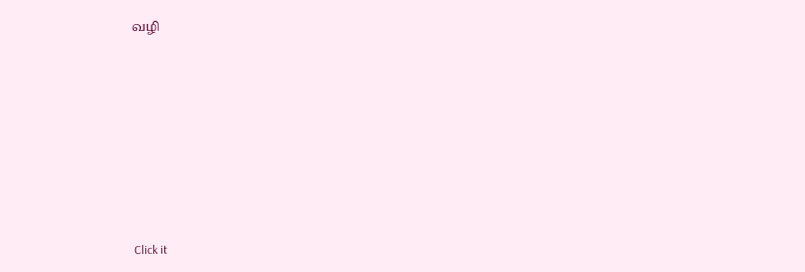வழி












Click it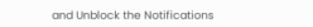and Unblock the Notifications